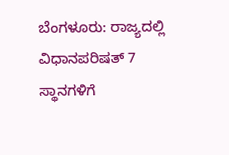ಬೆಂಗಳೂರು: ರಾಜ್ಯದಲ್ಲಿ ವಿಧಾನಪರಿಷತ್ 7 ಸ್ಥಾನಗಳಿಗೆ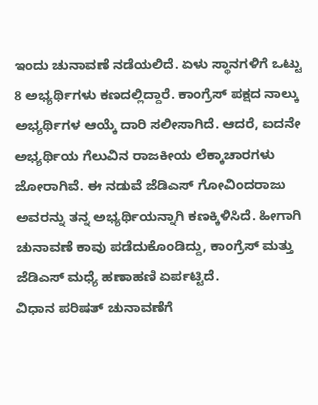ಇಂದು ಚುನಾವಣೆ ನಡೆಯಲಿದೆ. ಏಳು ಸ್ಥಾನಗಳಿಗೆ ಒಟ್ಟು 8 ಅಭ್ಯರ್ಥಿಗಳು ಕಣದಲ್ಲಿದ್ದಾರೆ. ಕಾಂಗ್ರೆಸ್ ಪಕ್ಷದ ನಾಲ್ಕು ಅಭ್ಯರ್ಥಿಗಳ ಆಯ್ಕೆ ದಾರಿ ಸಲೀಸಾಗಿದೆ. ಆದರೆ, ಐದನೇ ಅಭ್ಯರ್ಥಿಯ ಗೆಲುವಿನ ರಾಜಕೀಯ ಲೆಕ್ಕಾಚಾರಗಳು ಜೋರಾಗಿವೆ. ಈ ನಡುವೆ ಜೆಡಿಎಸ್ ಗೋವಿಂದರಾಜು ಅವರನ್ನು ತನ್ನ ಅಭ್ಯರ್ಥಿಯನ್ನಾಗಿ ಕಣಕ್ಕಿಳಿಸಿದೆ. ಹೀಗಾಗಿ ಚುನಾವಣೆ ಕಾವು ಪಡೆದುಕೊಂಡಿದ್ದು, ಕಾಂಗ್ರೆಸ್ ಮತ್ತು ಜೆಡಿಎಸ್ ಮಧ್ಯೆ ಹಣಾಹಣಿ ಏರ್ಪಟ್ಟಿದೆ.
ವಿಧಾನ ಪರಿಷತ್ ಚುನಾವಣೆಗೆ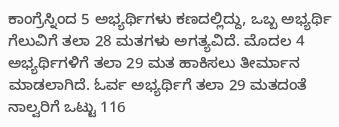ಕಾಂಗ್ರೆಸ್ನಿಂದ 5 ಅಭ್ಯರ್ಥಿಗಳು ಕಣದಲ್ಲಿದ್ದು, ಒಬ್ಬ ಅಭ್ಯರ್ಥಿ ಗೆಲುವಿಗೆ ತಲಾ 28 ಮತಗಳು ಅಗತ್ಯವಿದೆ. ಮೊದಲ 4 ಅಭ್ಯರ್ಥಿಗಳಿಗೆ ತಲಾ 29 ಮತ ಹಾಕಿಸಲು ತೀರ್ಮಾನ ಮಾಡಲಾಗಿದೆ. ಓರ್ವ ಅಭ್ಯರ್ಥಿಗೆ ತಲಾ 29 ಮತದಂತೆ ನಾಲ್ವರಿಗೆ ಒಟ್ಟು 116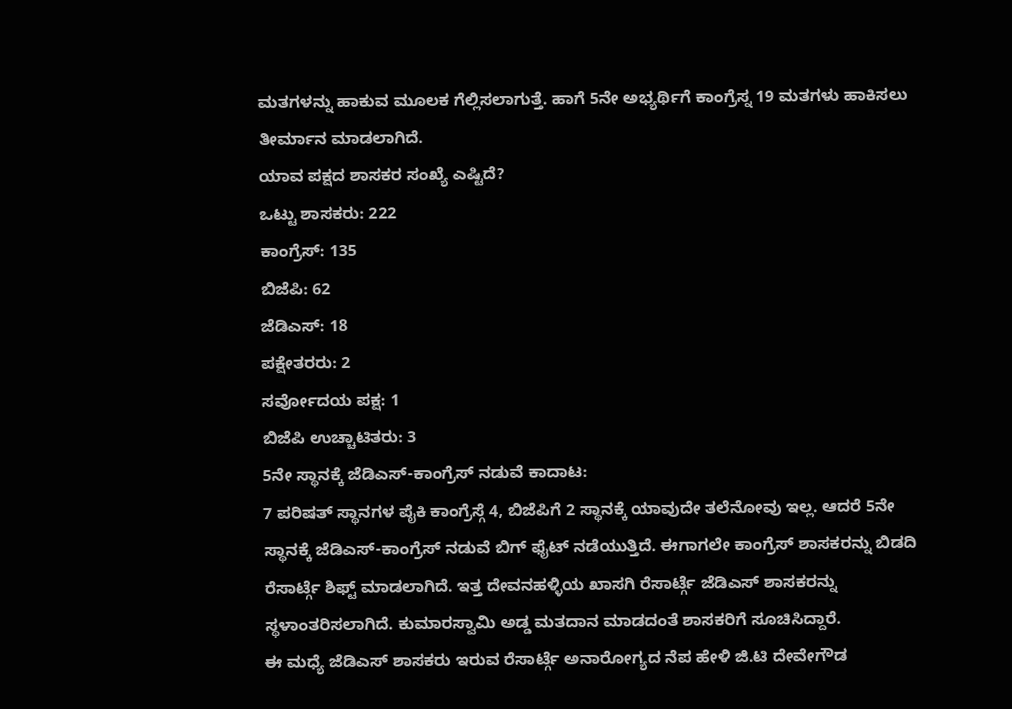ಮತಗಳನ್ನು ಹಾಕುವ ಮೂಲಕ ಗೆಲ್ಲಿಸಲಾಗುತ್ತೆ. ಹಾಗೆ 5ನೇ ಅಭ್ಯರ್ಥಿಗೆ ಕಾಂಗ್ರೆಸ್ನ 19 ಮತಗಳು ಹಾಕಿಸಲು ತೀರ್ಮಾನ ಮಾಡಲಾಗಿದೆ.
ಯಾವ ಪಕ್ಷದ ಶಾಸಕರ ಸಂಖ್ಯೆ ಎಷ್ಟಿದೆ?
ಒಟ್ಟು ಶಾಸಕರು: 222
ಕಾಂಗ್ರೆಸ್: 135
ಬಿಜೆಪಿ: 62
ಜೆಡಿಎಸ್: 18
ಪಕ್ಷೇತರರು: 2
ಸರ್ವೋದಯ ಪಕ್ಷ: 1
ಬಿಜೆಪಿ ಉಚ್ಚಾಟಿತರು: 3
5ನೇ ಸ್ಥಾನಕ್ಕೆ ಜೆಡಿಎಸ್-ಕಾಂಗ್ರೆಸ್ ನಡುವೆ ಕಾದಾಟ:
7 ಪರಿಷತ್ ಸ್ಥಾನಗಳ ಪೈಕಿ ಕಾಂಗ್ರೆಸ್ಗೆ 4, ಬಿಜೆಪಿಗೆ 2 ಸ್ಥಾನಕ್ಕೆ ಯಾವುದೇ ತಲೆನೋವು ಇಲ್ಲ. ಆದರೆ 5ನೇ ಸ್ಥಾನಕ್ಕೆ ಜೆಡಿಎಸ್-ಕಾಂಗ್ರೆಸ್ ನಡುವೆ ಬಿಗ್ ಫೈಟ್ ನಡೆಯುತ್ತಿದೆ. ಈಗಾಗಲೇ ಕಾಂಗ್ರೆಸ್ ಶಾಸಕರನ್ನು ಬಿಡದಿ ರೆಸಾರ್ಟ್ಗೆ ಶಿಫ್ಟ್ ಮಾಡಲಾಗಿದೆ. ಇತ್ತ ದೇವನಹಳ್ಳಿಯ ಖಾಸಗಿ ರೆಸಾರ್ಟ್ಗೆ ಜೆಡಿಎಸ್ ಶಾಸಕರನ್ನು ಸ್ಥಳಾಂತರಿಸಲಾಗಿದೆ. ಕುಮಾರಸ್ವಾಮಿ ಅಡ್ಡ ಮತದಾನ ಮಾಡದಂತೆ ಶಾಸಕರಿಗೆ ಸೂಚಿಸಿದ್ದಾರೆ.
ಈ ಮಧ್ಯೆ ಜೆಡಿಎಸ್ ಶಾಸಕರು ಇರುವ ರೆಸಾರ್ಟ್ಗೆ ಅನಾರೋಗ್ಯದ ನೆಪ ಹೇಳಿ ಜಿ.ಟಿ ದೇವೇಗೌಡ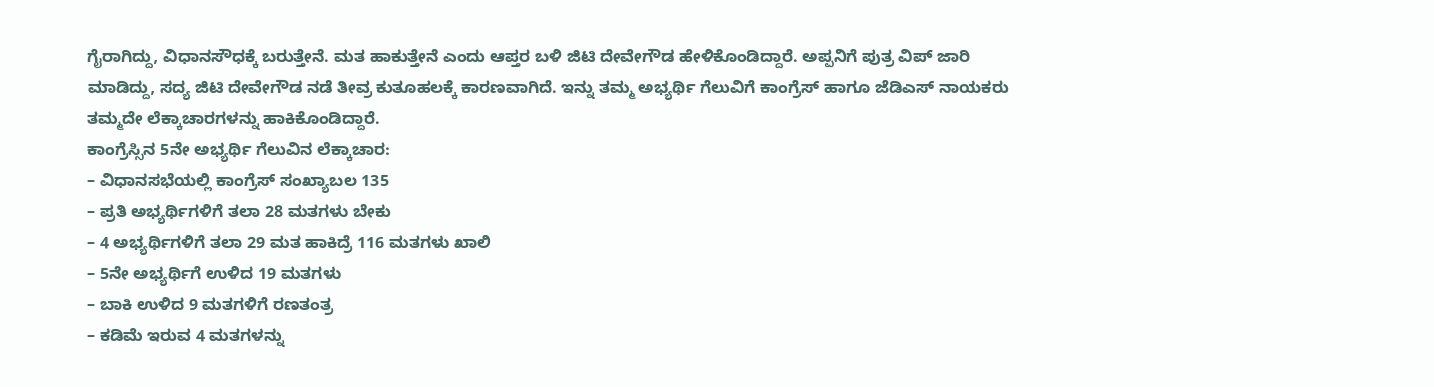ಗೈರಾಗಿದ್ದು, ವಿಧಾನಸೌಧಕ್ಕೆ ಬರುತ್ತೇನೆ. ಮತ ಹಾಕುತ್ತೇನೆ ಎಂದು ಆಪ್ತರ ಬಳಿ ಜಿಟಿ ದೇವೇಗೌಡ ಹೇಳಿಕೊಂಡಿದ್ದಾರೆ. ಅಪ್ಪನಿಗೆ ಪುತ್ರ ವಿಪ್ ಜಾರಿ ಮಾಡಿದ್ದು, ಸದ್ಯ ಜಿಟಿ ದೇವೇಗೌಡ ನಡೆ ತೀವ್ರ ಕುತೂಹಲಕ್ಕೆ ಕಾರಣವಾಗಿದೆ. ಇನ್ನು ತಮ್ಮ ಅಭ್ಯರ್ಥಿ ಗೆಲುವಿಗೆ ಕಾಂಗ್ರೆಸ್ ಹಾಗೂ ಜೆಡಿಎಸ್ ನಾಯಕರು ತಮ್ಮದೇ ಲೆಕ್ಕಾಚಾರಗಳನ್ನು ಹಾಕಿಕೊಂಡಿದ್ದಾರೆ.
ಕಾಂಗ್ರೆಸ್ಸಿನ 5ನೇ ಅಭ್ಯರ್ಥಿ ಗೆಲುವಿನ ಲೆಕ್ಕಾಚಾರ:
– ವಿಧಾನಸಭೆಯಲ್ಲಿ ಕಾಂಗ್ರೆಸ್ ಸಂಖ್ಯಾಬಲ 135
– ಪ್ರತಿ ಅಭ್ಯರ್ಥಿಗಳಿಗೆ ತಲಾ 28 ಮತಗಳು ಬೇಕು
– 4 ಅಭ್ಯರ್ಥಿಗಳಿಗೆ ತಲಾ 29 ಮತ ಹಾಕಿದ್ರೆ 116 ಮತಗಳು ಖಾಲಿ
– 5ನೇ ಅಭ್ಯರ್ಥಿಗೆ ಉಳಿದ 19 ಮತಗಳು
– ಬಾಕಿ ಉಳಿದ 9 ಮತಗಳಿಗೆ ರಣತಂತ್ರ
– ಕಡಿಮೆ ಇರುವ 4 ಮತಗಳನ್ನು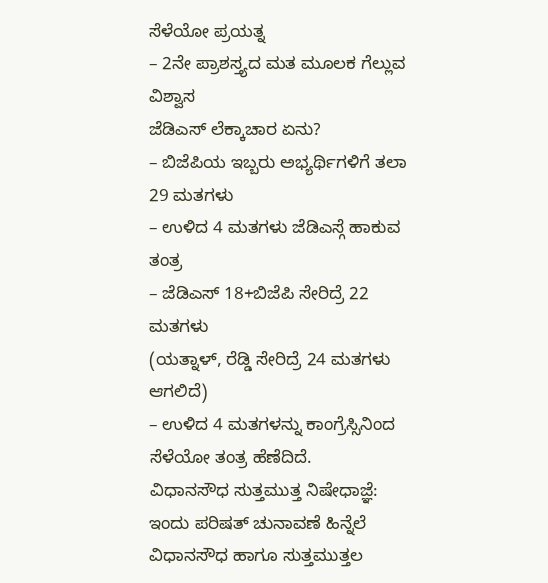ಸೆಳೆಯೋ ಪ್ರಯತ್ನ
– 2ನೇ ಪ್ರಾಶಸ್ತ್ಯದ ಮತ ಮೂಲಕ ಗೆಲ್ಲುವ ವಿಶ್ವಾಸ
ಜೆಡಿಎಸ್ ಲೆಕ್ಕಾಚಾರ ಏನು?
– ಬಿಜೆಪಿಯ ಇಬ್ಬರು ಅಭ್ಯರ್ಥಿಗಳಿಗೆ ತಲಾ 29 ಮತಗಳು
– ಉಳಿದ 4 ಮತಗಳು ಜೆಡಿಎಸ್ಗೆ ಹಾಕುವ ತಂತ್ರ
– ಜೆಡಿಎಸ್ 18+ಬಿಜೆಪಿ ಸೇರಿದ್ರೆ 22 ಮತಗಳು
(ಯತ್ನಾಳ್, ರೆಡ್ಡಿ ಸೇರಿದ್ರೆ 24 ಮತಗಳು ಆಗಲಿದೆ)
– ಉಳಿದ 4 ಮತಗಳನ್ನು ಕಾಂಗ್ರೆಸ್ಸಿನಿಂದ ಸೆಳೆಯೋ ತಂತ್ರ ಹೆಣೆದಿದೆ.
ವಿಧಾನಸೌಧ ಸುತ್ತಮುತ್ತ ನಿಷೇಧಾಜ್ಞೆ:
ಇಂದು ಪರಿಷತ್ ಚುನಾವಣೆ ಹಿನ್ನೆಲೆ ವಿಧಾನಸೌಧ ಹಾಗೂ ಸುತ್ತಮುತ್ತಲ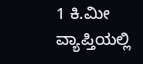1 ಕಿ.ಮೀ ವ್ಯಾಪ್ತಿಯಲ್ಲಿ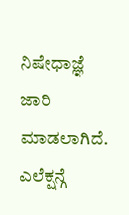ನಿಷೇಧಾಜ್ಞೆ ಜಾರಿ ಮಾಡಲಾಗಿದೆ. ಎಲೆಕ್ಷನ್ಗೆ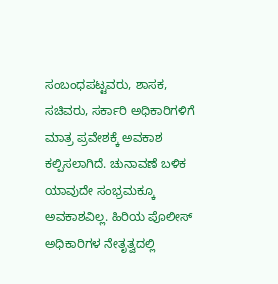ಸಂಬಂಧಪಟ್ಟವರು, ಶಾಸಕ, ಸಚಿವರು, ಸರ್ಕಾರಿ ಅಧಿಕಾರಿಗಳಿಗೆ ಮಾತ್ರ ಪ್ರವೇಶಕ್ಕೆ ಅವಕಾಶ ಕಲ್ಪಿಸಲಾಗಿದೆ. ಚುನಾವಣೆ ಬಳಿಕ ಯಾವುದೇ ಸಂಭ್ರಮಕ್ಕೂ ಅವಕಾಶವಿಲ್ಲ. ಹಿರಿಯ ಪೊಲೀಸ್ ಅಧಿಕಾರಿಗಳ ನೇತೃತ್ವದಲ್ಲಿ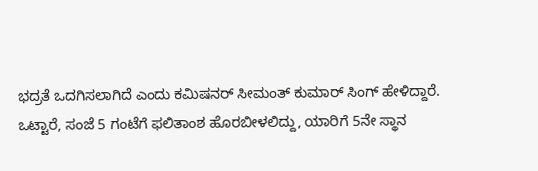ಭದ್ರತೆ ಒದಗಿಸಲಾಗಿದೆ ಎಂದು ಕಮಿಷನರ್ ಸೀಮಂತ್ ಕುಮಾರ್ ಸಿಂಗ್ ಹೇಳಿದ್ದಾರೆ.
ಒಟ್ಟಾರೆ, ಸಂಜೆ 5 ಗಂಟೆಗೆ ಫಲಿತಾಂಶ ಹೊರಬೀಳಲಿದ್ದು, ಯಾರಿಗೆ 5ನೇ ಸ್ಥಾನ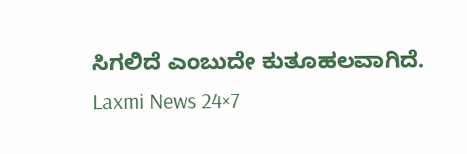ಸಿಗಲಿದೆ ಎಂಬುದೇ ಕುತೂಹಲವಾಗಿದೆ.
Laxmi News 24×7